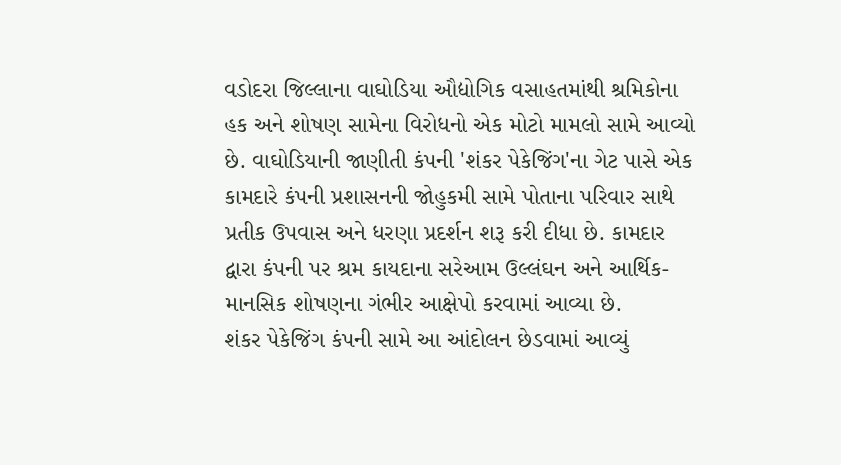વડોદરા જિલ્લાના વાઘોડિયા ઔદ્યોગિક વસાહતમાંથી શ્રમિકોના હક અને શોષણ સામેના વિરોધનો એક મોટો મામલો સામે આવ્યો છે. વાઘોડિયાની જાણીતી કંપની 'શંકર પેકેજિંગ'ના ગેટ પાસે એક કામદારે કંપની પ્રશાસનની જોહુકમી સામે પોતાના પરિવાર સાથે પ્રતીક ઉપવાસ અને ધરણા પ્રદર્શન શરૂ કરી દીધા છે. કામદાર દ્વારા કંપની પર શ્રમ કાયદાના સરેઆમ ઉલ્લંઘન અને આર્થિક-માનસિક શોષણના ગંભીર આક્ષેપો કરવામાં આવ્યા છે.
શંકર પેકેજિંગ કંપની સામે આ આંદોલન છેડવામાં આવ્યું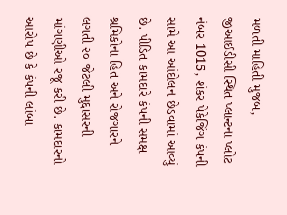મળતી માહિતી મુજબ, જીઆઈડીસી સ્થિત પ્લાન્ટના પ્લોટ નંબર 1015, શંકર પેકેજિંગ કંપની સામે આ આંદોલન છેડવામાં આવ્યું છે. પીડિત કામદારે કંપની સમક્ષ શ્રમિકોના હિત અને રોજગારને લગતી ૨૦ જેટલી મુદ્દાસરની માંગણીઓ રજૂ કરી છે. કામદારનો આરોપ છે કે કંપની લાંબા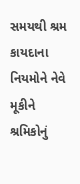સમયથી શ્રમ કાયદાના નિયમોને નેવે મૂકીને શ્રમિકોનું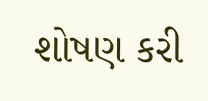શોષણ કરી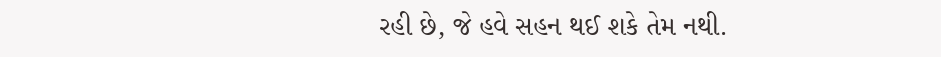રહી છે, જે હવે સહન થઈ શકે તેમ નથી.